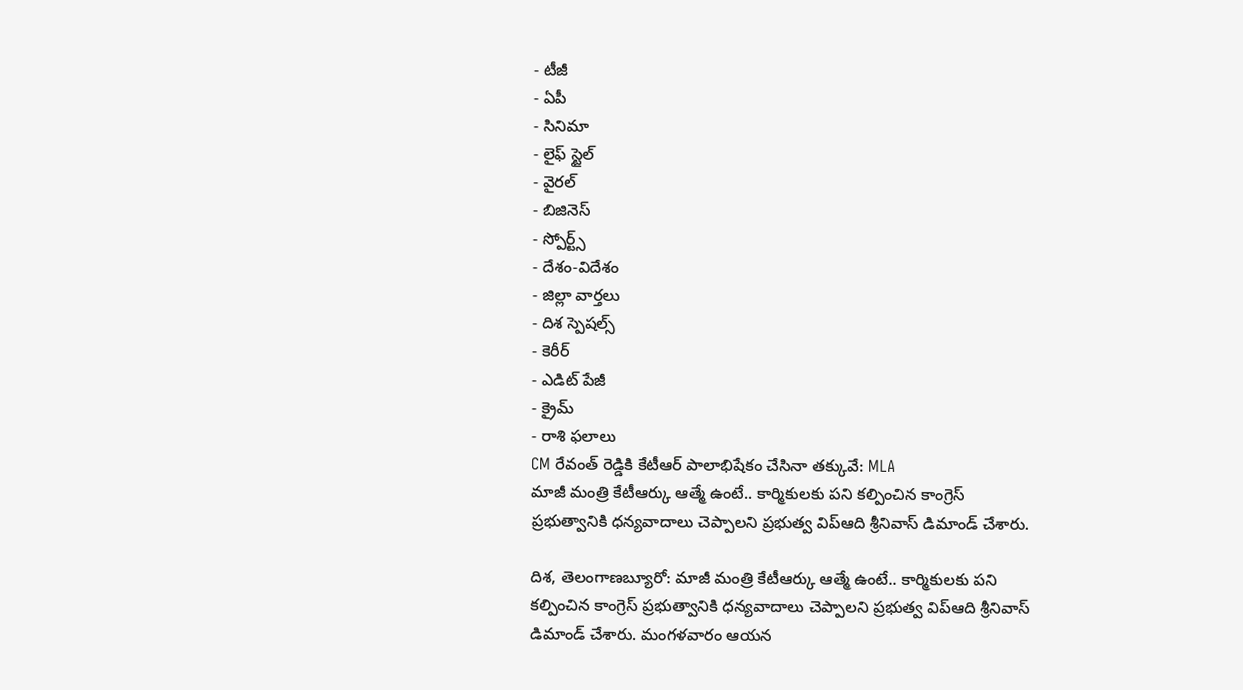- టీజీ
- ఏపీ
- సినిమా
- లైఫ్ స్టైల్
- వైరల్
- బిజినెస్
- స్పోర్ట్స్
- దేశం-విదేశం
- జిల్లా వార్తలు
- దిశ స్పెషల్స్
- కెరీర్
- ఎడిట్ పేజీ
- క్రైమ్
- రాశి ఫలాలు
CM రేవంత్ రెడ్డికి కేటీఆర్ పాలాభిషేకం చేసినా తక్కువే: MLA
మాజీ మంత్రి కేటీఆర్కు ఆత్మే ఉంటే.. కార్మికులకు పని కల్పించిన కాంగ్రెస్ ప్రభుత్వానికి ధన్యవాదాలు చెప్పాలని ప్రభుత్వ విప్ఆది శ్రీనివాస్ డిమాండ్ చేశారు.

దిశ, తెలంగాణబ్యూరో: మాజీ మంత్రి కేటీఆర్కు ఆత్మే ఉంటే.. కార్మికులకు పని కల్పించిన కాంగ్రెస్ ప్రభుత్వానికి ధన్యవాదాలు చెప్పాలని ప్రభుత్వ విప్ఆది శ్రీనివాస్ డిమాండ్ చేశారు. మంగళవారం ఆయన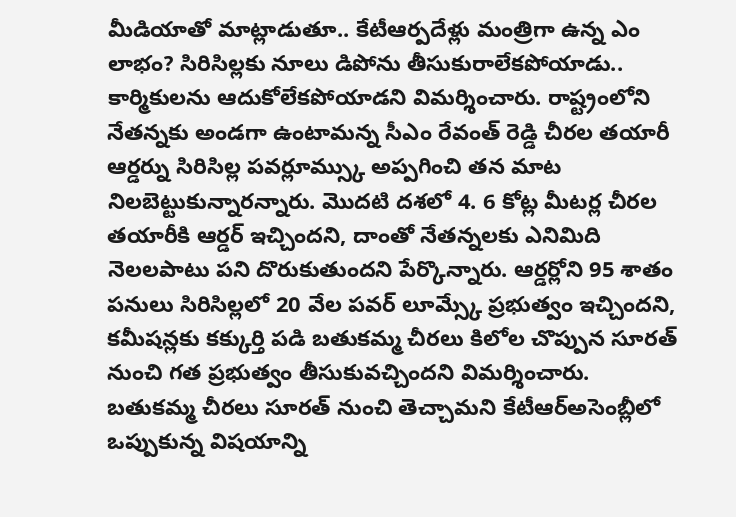మీడియాతో మాట్లాడుతూ.. కేటీఆర్పదేళ్లు మంత్రిగా ఉన్న ఎం లాభం? సిరిసిల్లకు నూలు డిపోను తీసుకురాలేకపోయాడు.. కార్మికులను ఆదుకోలేకపోయాడని విమర్శించారు. రాష్ట్రంలోని నేతన్నకు అండగా ఉంటామన్న సీఎం రేవంత్ రెడ్డి చీరల తయారీ ఆర్డర్ను సిరిసిల్ల పవర్లూమ్స్కు అప్పగించి తన మాట నిలబెట్టుకున్నారన్నారు. మొదటి దశలో 4. 6 కోట్ల మీటర్ల చీరల తయారీకి ఆర్డర్ ఇచ్చిందని, దాంతో నేతన్నలకు ఎనిమిది నెలలపాటు పని దొరుకుతుందని పేర్కొన్నారు. ఆర్డర్లోని 95 శాతం పనులు సిరిసిల్లలో 20 వేల పవర్ లూమ్స్కే ప్రభుత్వం ఇచ్చిందని, కమీషన్లకు కక్కుర్తి పడి బతుకమ్మ చీరలు కిలోల చొప్పున సూరత్ నుంచి గత ప్రభుత్వం తీసుకువచ్చిందని విమర్శించారు.
బతుకమ్మ చీరలు సూరత్ నుంచి తెచ్చామని కేటీఆర్అసెంబ్లీలో ఒప్పుకున్న విషయాన్ని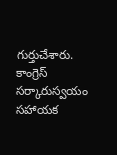గుర్తుచేశారు. కాంగ్రెస్ సర్కారుస్వయం సహాయక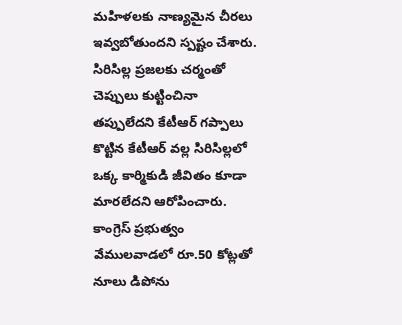మహిళలకు నాణ్యమైన చీరలు ఇవ్వబోతుందని స్పష్టం చేశారు. సిరిసిల్ల ప్రజలకు చర్మంతో చెప్పులు కుట్టించినా తప్పులేదని కేటీఆర్ గప్పాలు కొట్టిన కేటీఆర్ వల్ల సిరిసిల్లలో ఒక్క కార్మికుడి జీవితం కూడా మారలేదని ఆరోపించారు. కాంగ్రెస్ ప్రభుత్వం వేములవాడలో రూ.50 కోట్లతో నూలు డిపోను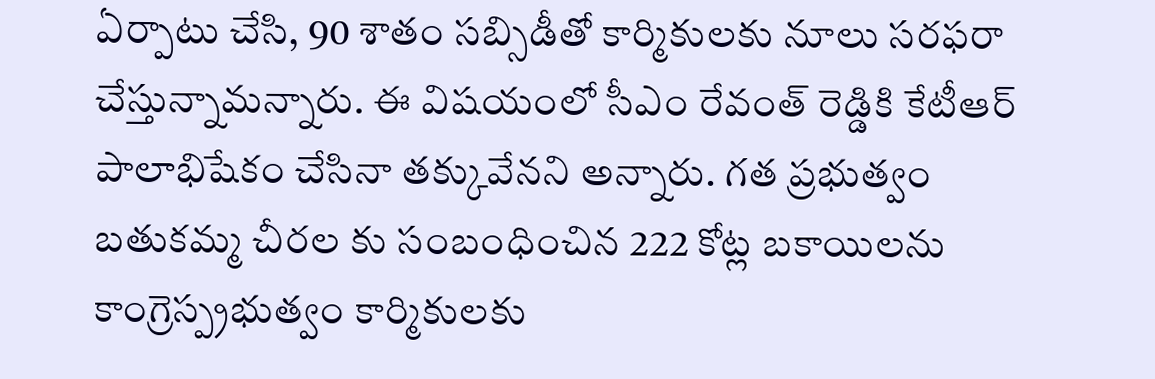ఏర్పాటు చేసి, 90 శాతం సబ్సిడీతో కార్మికులకు నూలు సరఫరా చేస్తున్నామన్నారు. ఈ విషయంలో సీఎం రేవంత్ రెడ్డికి కేటీఆర్ పాలాభిషేకం చేసినా తక్కువేనని అన్నారు. గత ప్రభుత్వం బతుకమ్మ చీరల కు సంబంధించిన 222 కోట్ల బకాయిలను కాంగ్రెస్ప్రభుత్వం కార్మికులకు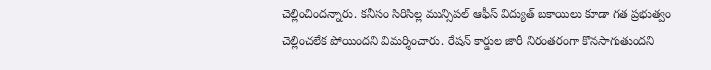చెల్లించిందన్నారు. కనీసం సిరిసిల్ల మున్సిపల్ ఆఫీస్ విద్యుత్ బకాయిలు కూడా గత ప్రభుత్వం చెల్లించలేక పోయిందని విమర్శించారు. రేషన్ కార్డుల జారీ నిరంతరంగా కొనసాగుతుందని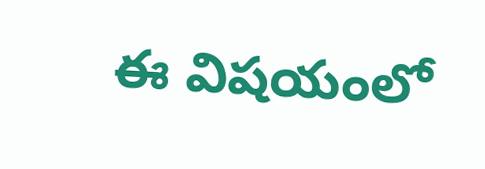ఈ విషయంలో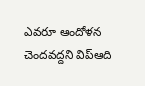ఎవరూ ఆందోళన చెందవద్దని విప్ఆది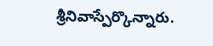శ్రీనివాస్పేర్కొన్నారు.